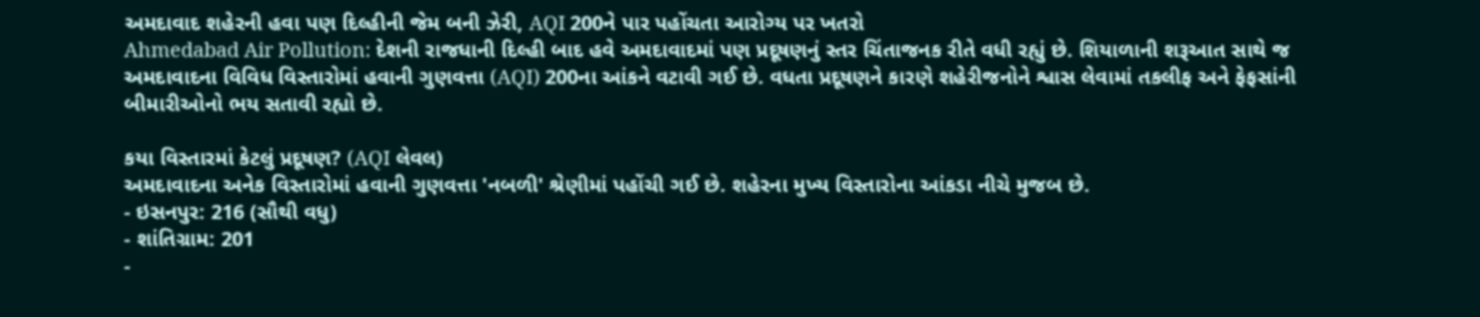અમદાવાદ શહેરની હવા પણ દિલ્હીની જેમ બની ઝેરી, AQI 200ને પાર પહોંચતા આરોગ્ય પર ખતરો
Ahmedabad Air Pollution: દેશની રાજધાની દિલ્હી બાદ હવે અમદાવાદમાં પણ પ્રદૂષણનું સ્તર ચિંતાજનક રીતે વધી રહ્યું છે. શિયાળાની શરૂઆત સાથે જ અમદાવાદના વિવિધ વિસ્તારોમાં હવાની ગુણવત્તા (AQI) 200ના આંકને વટાવી ગઈ છે. વધતા પ્રદૂષણને કારણે શહેરીજનોને શ્વાસ લેવામાં તકલીફ અને ફેફસાંની બીમારીઓનો ભય સતાવી રહ્યો છે.

કયા વિસ્તારમાં કેટલું પ્રદૂષણ? (AQI લેવલ)
અમદાવાદના અનેક વિસ્તારોમાં હવાની ગુણવત્તા 'નબળી' શ્રેણીમાં પહોંચી ગઈ છે. શહેરના મુખ્ય વિસ્તારોના આંકડા નીચે મુજબ છે.
- ઇસનપુર: 216 (સૌથી વધુ)
- શાંતિગ્રામ: 201
-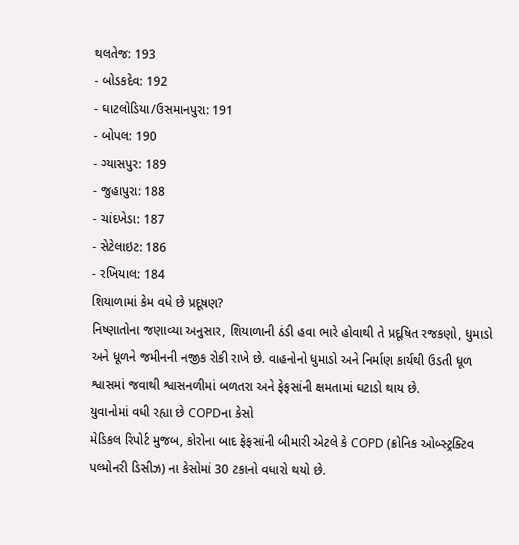થલતેજ: 193
- બોડકદેવ: 192
- ઘાટલોડિયા/ઉસમાનપુરા: 191
- બોપલ: 190
- ગ્યાસપુર: 189
- જુહાપુરા: 188
- ચાંદખેડા: 187
- સેટેલાઇટ: 186
- રખિયાલ: 184
શિયાળામાં કેમ વધે છે પ્રદૂષણ?
નિષ્ણાતોના જણાવ્યા અનુસાર, શિયાળાની ઠંડી હવા ભારે હોવાથી તે પ્રદૂષિત રજકણો, ધુમાડો અને ધૂળને જમીનની નજીક રોકી રાખે છે. વાહનોનો ધુમાડો અને નિર્માણ કાર્યથી ઉડતી ધૂળ શ્વાસમાં જવાથી શ્વાસનળીમાં બળતરા અને ફેફસાંની ક્ષમતામાં ઘટાડો થાય છે.
યુવાનોમાં વધી રહ્યા છે COPDના કેસો
મેડિકલ રિપોર્ટ મુજબ, કોરોના બાદ ફેફસાંની બીમારી એટલે કે COPD (ક્રોનિક ઓબ્સ્ટ્રક્ટિવ પલ્મોનરી ડિસીઝ) ના કેસોમાં 30 ટકાનો વધારો થયો છે.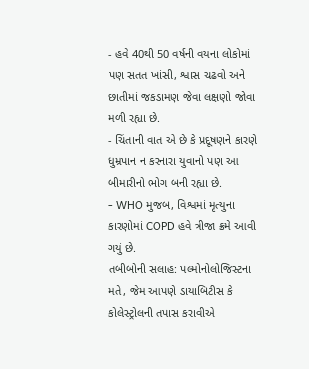- હવે 40થી 50 વર્ષની વયના લોકોમાં પણ સતત ખાંસી, શ્વાસ ચઢવો અને છાતીમાં જકડામણ જેવા લક્ષણો જોવા મળી રહ્યા છે.
- ચિંતાની વાત એ છે કે પ્રદૂષણને કારણે ધુમ્રપાન ન કરનારા યુવાનો પણ આ બીમારીનો ભોગ બની રહ્યા છે.
- WHO મુજબ, વિશ્વમાં મૃત્યુના કારણોમાં COPD હવે ત્રીજા ક્રમે આવી ગયું છે.
તબીબોની સલાહ: પલ્મોનોલોજિસ્ટના મતે, જેમ આપણે ડાયાબિટીસ કે કોલેસ્ટ્રોલની તપાસ કરાવીએ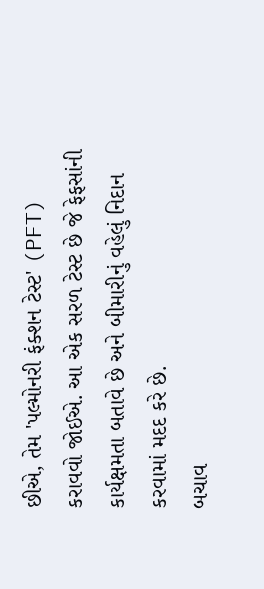છીએ, તેમ 'પલ્મોનરી ફંક્શન ટેસ્ટ' (PFT) કરાવવો જોઈએ. આ એક સરળ ટેસ્ટ છે જે ફેફસાંની કાર્યક્ષમતા બતાવે છે અને બીમારીનું વહેલું નિદાન કરવામાં મદદ કરે છે.
બચાવ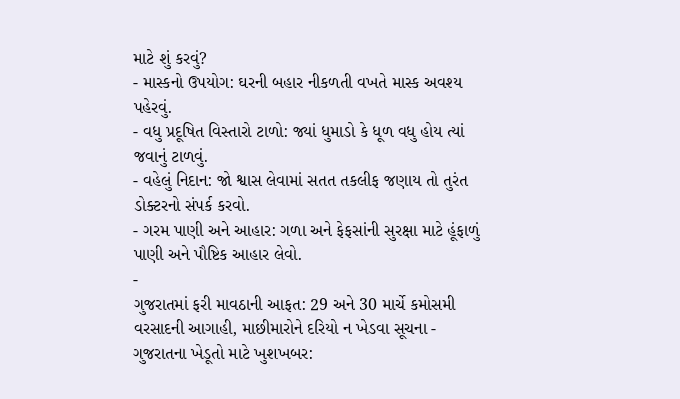માટે શું કરવું?
- માસ્કનો ઉપયોગ: ઘરની બહાર નીકળતી વખતે માસ્ક અવશ્ય પહેરવું.
- વધુ પ્રદૂષિત વિસ્તારો ટાળો: જ્યાં ધુમાડો કે ધૂળ વધુ હોય ત્યાં જવાનું ટાળવું.
- વહેલું નિદાન: જો શ્વાસ લેવામાં સતત તકલીફ જણાય તો તુરંત ડોક્ટરનો સંપર્ક કરવો.
- ગરમ પાણી અને આહાર: ગળા અને ફેફસાંની સુરક્ષા માટે હૂંફાળું પાણી અને પૌષ્ટિક આહાર લેવો.
-
ગુજરાતમાં ફરી માવઠાની આફત: 29 અને 30 માર્ચે કમોસમી વરસાદની આગાહી, માછીમારોને દરિયો ન ખેડવા સૂચના -
ગુજરાતના ખેડૂતો માટે ખુશખબર: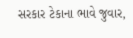સરકાર ટેકાના ભાવે જુવાર,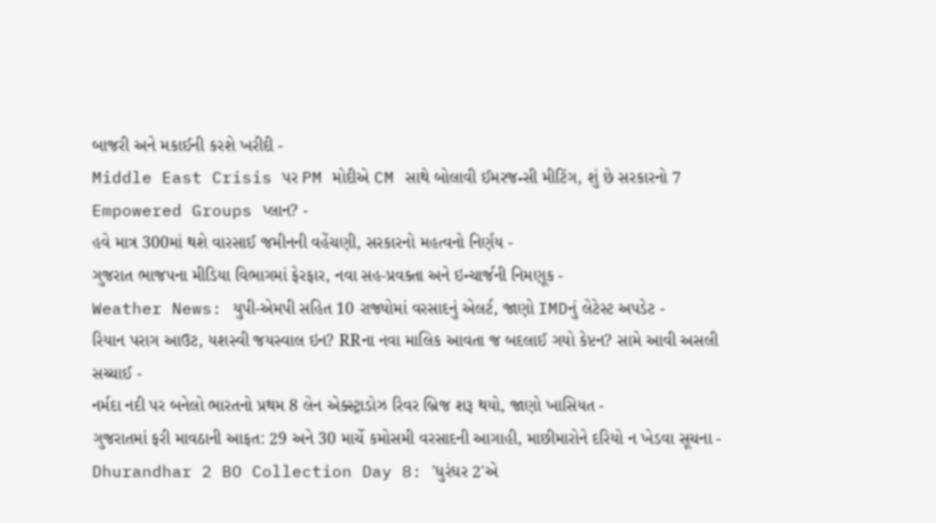બાજરી અને મકાઈની કરશે ખરીદી -
Middle East Crisis પર PM મોદીએ CM સાથે બોલાવી ઈમરજન્સી મીટિંગ, શું છે સરકારનો 7 Empowered Groups પ્લાન? -
હવે માત્ર 300માં થશે વારસાઈ જમીનની વહેંચણી, સરકારનો મહત્વનો નિર્ણય -
ગુજરાત ભાજપના મીડિયા વિભાગમાં ફેરફાર, નવા સહ-પ્રવક્તા અને ઇન્ચાર્જની નિમણૂક -
Weather News: યુપી-એમપી સહિત 10 રાજ્યોમાં વરસાદનું એલર્ટ, જાણો IMDનું લેટેસ્ટ અપડેટ -
રિયાન પરાગ આઉટ, યશસ્વી જયસ્વાલ ઇન? RRના નવા માલિક આવતા જ બદલાઈ ગયો કેપ્ટન? સામે આવી અસલી સચ્ચાઈ -
નર્મદા નદી પર બનેલો ભારતનો પ્રથમ 8 લેન એક્સ્ટ્રાડોઝ રિવર બ્રિજ શરૂ થયો, જાણો ખાસિયત -
ગુજરાતમાં ફરી માવઠાની આફત: 29 અને 30 માર્ચે કમોસમી વરસાદની આગાહી, માછીમારોને દરિયો ન ખેડવા સૂચના -
Dhurandhar 2 BO Collection Day 8: 'ધુરંધર 2'એ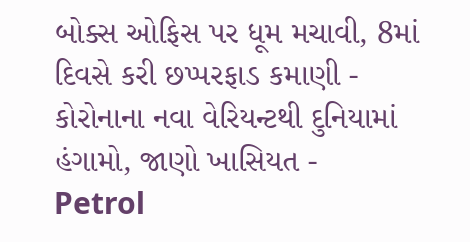બોક્સ ઓફિસ પર ધૂમ મચાવી, 8માં દિવસે કરી છપ્પરફાડ કમાણી -
કોરોનાના નવા વેરિયન્ટથી દુનિયામાં હંગામો, જાણો ખાસિયત -
Petrol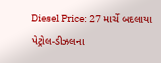Diesel Price: 27 માર્ચે બદલાયા પેટ્રોલ-ડીઝલના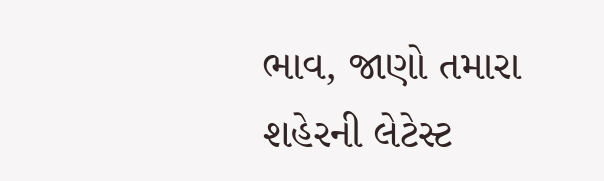ભાવ, જાણો તમારા શહેરની લેટેસ્ટ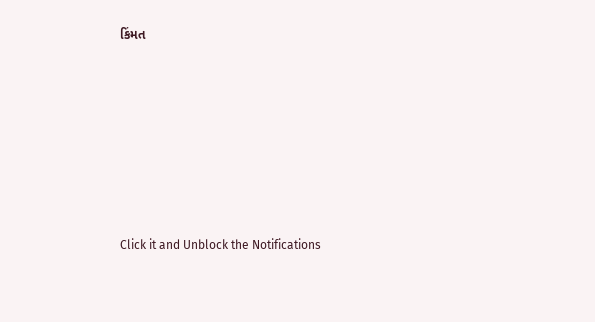કિંમત








Click it and Unblock the Notifications